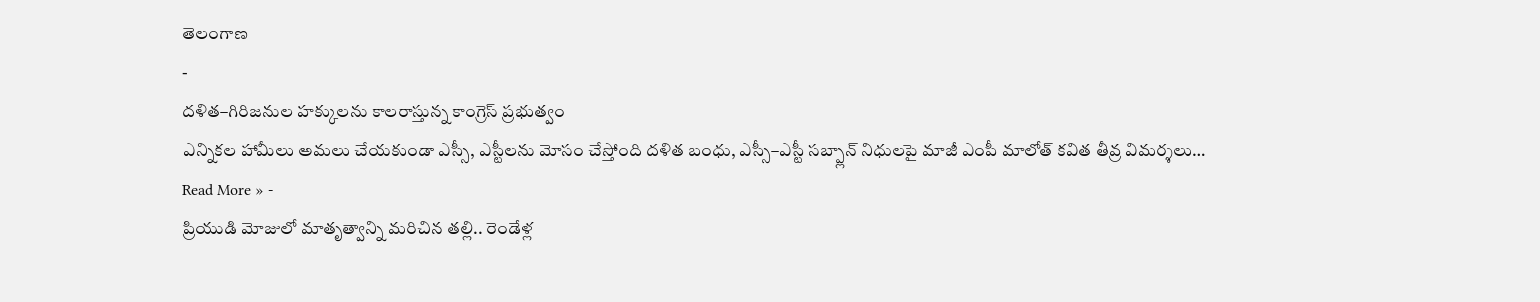తెలంగాణ
-
దళిత–గిరిజనుల హక్కులను కాలరాస్తున్న కాంగ్రెస్ ప్రభుత్వం
ఎన్నికల హామీలు అమలు చేయకుండా ఎస్సీ, ఎస్టీలను మోసం చేస్తోంది దళిత బంధు, ఎస్సీ–ఎస్టీ సబ్ప్లాన్ నిధులపై మాజీ ఎంపీ మాలోత్ కవిత తీవ్ర విమర్శలు…
Read More » -
ప్రియుడి మోజులో మాతృత్వాన్ని మరిచిన తల్లి.. రెండేళ్ల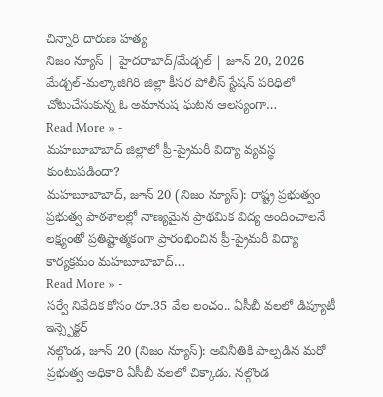చిన్నారి దారుణ హత్య
నిజం న్యూస్ | హైదరాబాద్/మేడ్చల్ | జూన్ 20, 2026 మేడ్చల్-మల్కాజిగిరి జిల్లా కీసర పోలీస్ స్టేషన్ పరిధిలో చోటుచేసుకున్న ఓ అమానుష ఘటన ఆలస్యంగా…
Read More » -
మహబూబాబాద్ జిల్లాలో ప్రీ-ప్రైమరీ విద్యా వ్యవస్థ కుంటుపడిందా?
మహబూబాబాద్, జూన్ 20 (నిజం న్యూస్): రాష్ట్ర ప్రభుత్వం ప్రభుత్వ పాఠశాలల్లో నాణ్యమైన ప్రాథమిక విద్య అందించాలనే లక్ష్యంతో ప్రతిష్టాత్మకంగా ప్రారంభించిన ప్రీ-ప్రైమరీ విద్యా కార్యక్రమం మహబూబాబాద్…
Read More » -
సర్వే నివేదిక కోసం రూ.35 వేల లంచం.. ఏసీబీ వలలో డిప్యూటీ ఇన్స్పెక్టర్
నల్గొండ, జూన్ 20 (నిజం న్యూస్): అవినీతికి పాల్పడిన మరో ప్రభుత్వ అధికారి ఏసీబీ వలలో చిక్కాడు. నల్గొండ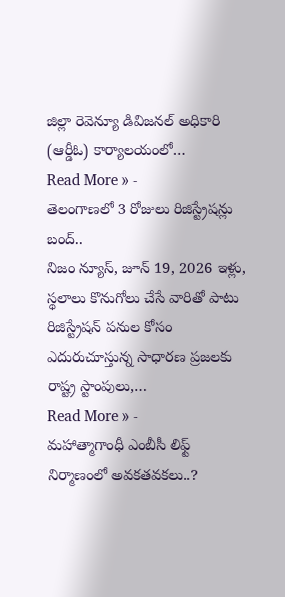జిల్లా రెవెన్యూ డివిజనల్ అధికారి (ఆర్డీఓ) కార్యాలయంలో…
Read More » -
తెలంగాణలో 3 రోజులు రిజిస్ట్రేషన్లు బంద్..
నిజం న్యూస్, జూన్ 19, 2026 ఇళ్లు, స్థలాలు కొనుగోలు చేసే వారితో పాటు రిజిస్ట్రేషన్ పనుల కోసం ఎదురుచూస్తున్న సాధారణ ప్రజలకు రాష్ట్ర స్టాంపులు,…
Read More » -
మహాత్మాగాంధీ ఎంబీసీ లిఫ్ట్ నిర్మాణంలో అవకతవకలు..?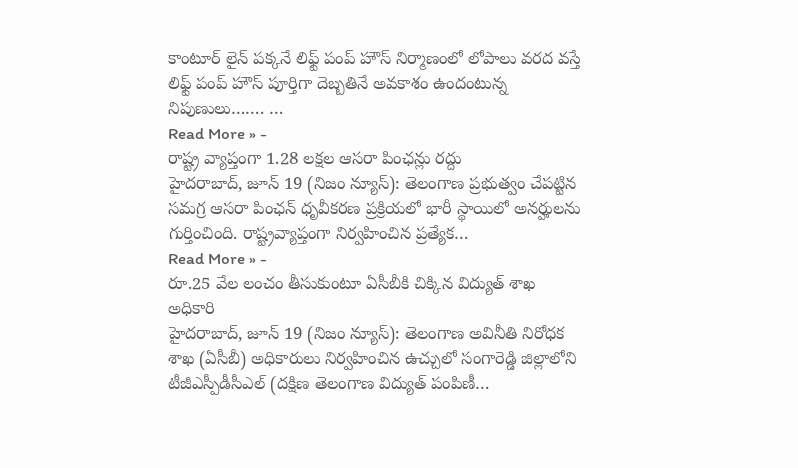కాంటూర్ లైన్ పక్కనే లిఫ్ట్ పంప్ హౌస్ నిర్మాణంలో లోపాలు వరద వస్తే లిఫ్ట్ పంప్ హౌస్ పూర్తిగా దెబ్బతినే అవకాశం ఉందంటున్న నిపుణులు……. …
Read More » -
రాష్ట్ర వ్యాప్తంగా 1.28 లక్షల ఆసరా పింఛన్లు రద్దు
హైదరాబాద్, జూన్ 19 (నిజం న్యూస్): తెలంగాణ ప్రభుత్వం చేపట్టిన సమగ్ర ఆసరా పింఛన్ ధృవీకరణ ప్రక్రియలో భారీ స్థాయిలో అనర్హులను గుర్తించింది. రాష్ట్రవ్యాప్తంగా నిర్వహించిన ప్రత్యేక…
Read More » -
రూ.25 వేల లంచం తీసుకుంటూ ఏసీబీకి చిక్కిన విద్యుత్ శాఖ అధికారి
హైదరాబాద్, జూన్ 19 (నిజం న్యూస్): తెలంగాణ అవినీతి నిరోధక శాఖ (ఏసీబీ) అధికారులు నిర్వహించిన ఉచ్చులో సంగారెడ్డి జిల్లాలోని టీజీఎస్పీడీసీఎల్ (దక్షిణ తెలంగాణ విద్యుత్ పంపిణీ…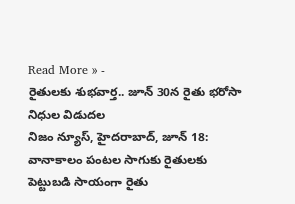Read More » -
రైతులకు శుభవార్త.. జూన్ 30న రైతు భరోసా నిధుల విడుదల
నిజం న్యూస్, హైదరాబాద్, జూన్ 18: వానాకాలం పంటల సాగుకు రైతులకు పెట్టుబడి సాయంగా రైతు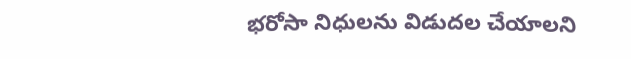భరోసా నిధులను విడుదల చేయాలని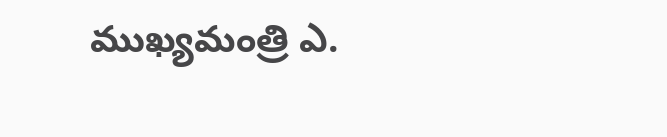ముఖ్యమంత్రి ఎ.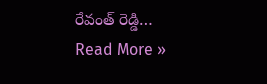రేవంత్ రెడ్డి…
Read More »